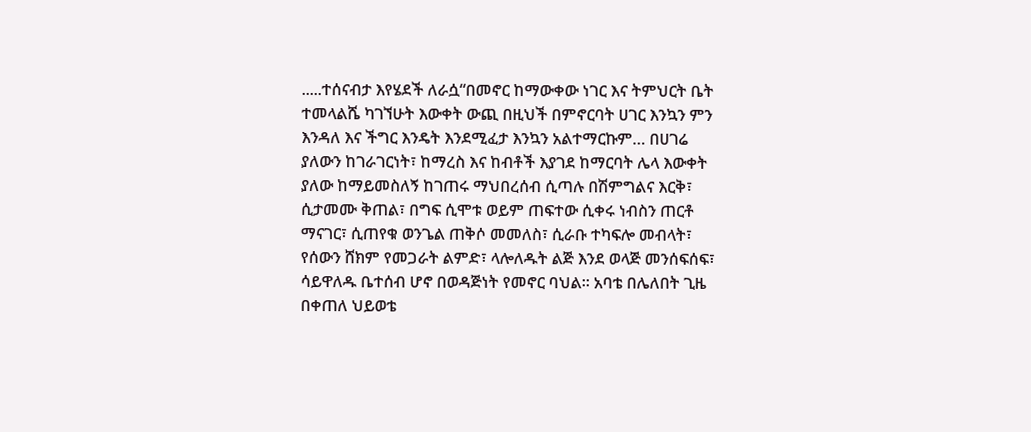.....ተሰናብታ እየሄደች ለራሷ“በመኖር ከማውቀው ነገር እና ትምህርት ቤት ተመላልሼ ካገኘሁት እውቀት ውጪ በዚህች በምኖርባት ሀገር እንኳን ምን እንዳለ እና ችግር እንዴት እንደሚፈታ እንኳን አልተማርኩም… በሀገሬ ያለውን ከገራገርነት፣ ከማረስ እና ከብቶች እያገደ ከማርባት ሌላ እውቀት ያለው ከማይመስለኝ ከገጠሩ ማህበረሰብ ሲጣሉ በሽምግልና እርቅ፣ ሲታመሙ ቅጠል፣ በግፍ ሲሞቱ ወይም ጠፍተው ሲቀሩ ነብስን ጠርቶ ማናገር፣ ሲጠየቁ ወንጌል ጠቅሶ መመለስ፣ ሲራቡ ተካፍሎ መብላት፣ የሰውን ሸክም የመጋራት ልምድ፣ ላሎለዱት ልጅ እንደ ወላጅ መንሰፍሰፍ፣ ሳይዋለዱ ቤተሰብ ሆኖ በወዳጅነት የመኖር ባህል፡፡ አባቴ በሌለበት ጊዜ በቀጠለ ህይወቴ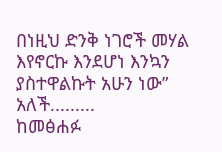በነዚህ ድንቅ ነገሮች መሃል እየኖርኩ እንደሆነ እንኳን ያስተዋልኩት አሁን ነው” አለች.........
ከመፅሐፉ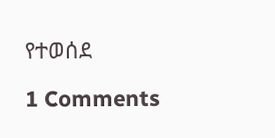የተወሰደ

1 Comments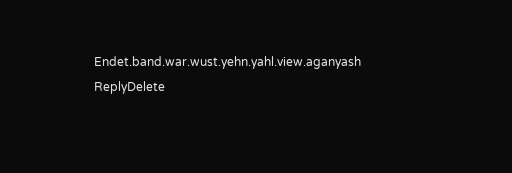Endet.band.war.wust.yehn.yahl.view.aganyash
ReplyDelete